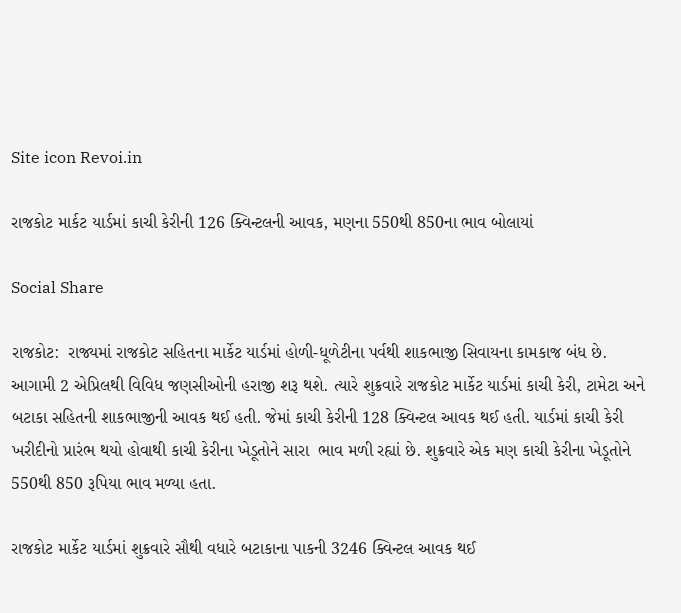Site icon Revoi.in

રાજકોટ માર્કટ યાર્ડમાં કાચી કેરીની 126 ક્વિન્ટલની આવક, મણના 550થી 850ના ભાવ બોલાયાં

Social Share

રાજકોટ:  રાજ્યમાં રાજકોટ સહિતના માર્કેટ યાર્ડમાં હોળી-ધૂળેટીના પર્વથી શાકભાજી સિવાયના કામકાજ બંધ છે. આગામી 2 એપ્રિલથી વિવિધ જણસીઓની હરાજી શરૂ થશે. ત્યારે શુક્રવારે રાજકોટ માર્કેટ યાર્ડમાં કાચી કેરી, ટામેટા અને બટાકા સહિતની શાકભાજીની આવક થઈ હતી. જેમાં કાચી કેરીની 128 ક્વિન્ટલ આવક થઈ હતી. યાર્ડમાં કાચી કેરી ખરીદીનો પ્રારંભ થયો હોવાથી કાચી કેરીના ખેડૂતોને સારા  ભાવ મળી રહ્યાં છે. શુક્રવારે એક મણ કાચી કેરીના ખેડૂતોને 550થી 850 રૂપિયા ભાવ મળ્યા હતા.

રાજકોટ માર્કેટ યાર્ડમાં શુક્રવારે સૌથી વધારે બટાકાના પાકની 3246 ક્વિન્ટલ આવક થઈ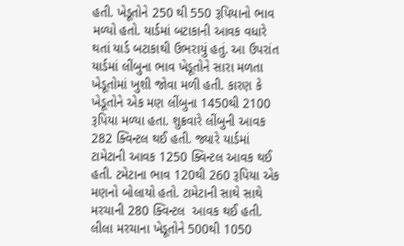હતી. ખેડૂતોને 250 થી 550 રૂપિયાનો ભાવ મળ્યો હતો. યાર્ડમાં બટાકાની આવક વધારે થતાં યાર્ડ બટાકાથી ઉભરાયું હતું. આ ઉપરાંત યાર્ડમાં લીંબુના ભાવ ખેડૂતોને સારા મળતા ખેડૂતોમાં ખુશી જોવા મળી હતી. કારણ કે ખેડૂતોને એક મણ લીંબુના 1450થી 2100 રૂપિયા મળ્યા હતા. શુક્રવારે લીંબુની આવક 282 ક્વિન્ટલ થઈ હતી. જ્યારે યાર્ડમાં ટામેટાની આવક 1250 ક્વિન્ટલ આવક થઈ હતી. ટમેટાના ભાવ 120થી 260 રૂપિયા એક મણનો બોલાયો હતો. ટામેટાની સાથે સાથે મરચાની 280 ક્વિન્ટલ  આવક થઈ હતી. લીલા મરચાના ખેડૂતોને 500થી 1050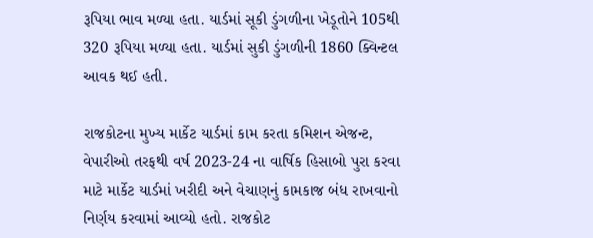રૂપિયા ભાવ મળ્યા હતા. યાર્ડમાં સૂકી ડુંગળીના ખેડૂતોને 105થી 320 રૂપિયા મળ્યા હતા. યાર્ડમાં સુકી ડુંગળીની 1860 ક્વિન્ટલ  આવક થઈ હતી.

રાજકોટના મુખ્ય માર્કેટ યાર્ડમાં કામ કરતા કમિશન એજન્ટ, વેપારીઓ તરફથી વર્ષ 2023-24 ના વાર્ષિક હિસાબો પુરા કરવા માટે માર્કેટ યાર્ડમાં ખરીદી અને વેચાણનું કામકાજ બંધ રાખવાનો નિર્ણય કરવામાં આવ્યો હતો. રાજકોટ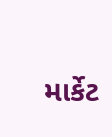માર્કેટ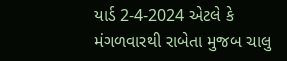યાર્ડ 2-4-2024 એટલે કે મંગળવારથી રાબેતા મુજબ ચાલુ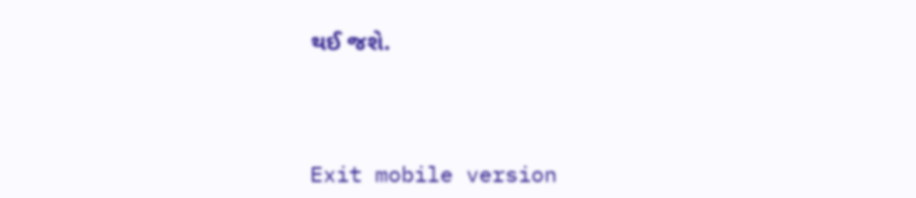થઈ જશે.



Exit mobile version